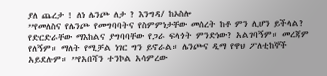ያለ ጨረታ ! ለነ ሌንጮ ለታ ? እንግዳ/ ከኦስሎ
’’የመለስና የሌንጮ የመግባባትና የስምምነታቸው መሰረት ከቶ ምን ሊሆን ይችላል? የድርድራቸው ማእከልና ያግባባቸው የጋራ ፍላጎት ምንድነው? አልገባኝም። መረጃም የለኝም። ማለት የሚቻል ነገር ግን ይኖራል። ሌንጮና ዲማ የዋህ ፖለቲከኞች አይደሉም። ’’የአበሻን ተንኮል አሳምረው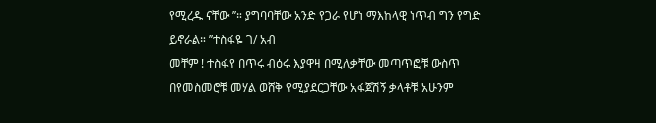የሚረዱ ናቸው ’’። ያግባባቸው አንድ የጋራ የሆነ ማእከላዊ ነጥብ ግን የግድ ይኖራል። ’’ተስፋዬ ገ/ አብ
መቸም ! ተስፋየ በጥሩ ብዕሩ እያዋዛ በሚለቃቸው መጣጥፎቹ ውስጥ በየመስመሮቹ መሃል ወሸቅ የሚያደርጋቸው አፋጀሽኝ ቃላቶቹ አሁንም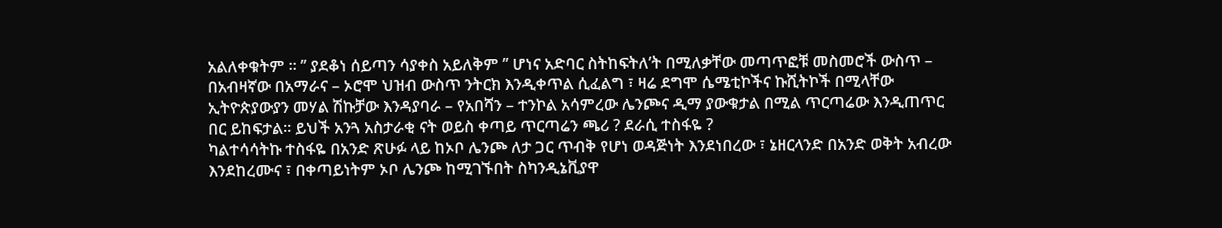አልለቀቁትም ፡፡ ’’ ያደቆነ ሰይጣን ሳያቀስ አይለቅም ’’ ሆነና አድባር ስትከፍትለ’ት በሚለቃቸው መጣጥፎቹ መስመሮች ውስጥ – በአብዛኛው በአማራና – ኦሮሞ ህዝብ ውስጥ ንትርክ እንዲቀጥል ሲፈልግ ፣ ዛሬ ደግሞ ሴሜቲኮችና ኩሺትኮች በሚላቸው ኢትዮጵያውያን መሃል ሽኩቻው እንዳያባራ – የአበሻን – ተንኮል አሳምረው ሌንጮና ዲማ ያውቁታል በሚል ጥርጣሬው እንዲጠጥር በር ይከፍታል፡፡ ይህች አንጓ አስታራቂ ናት ወይስ ቀጣይ ጥርጣሬን ጫሪ ? ደራሲ ተስፋዬ ?
ካልተሳሳትኩ ተስፋዬ በአንድ ጽሁፉ ላይ ከኦቦ ሌንጮ ለታ ጋር ጥብቅ የሆነ ወዳጅነት እንደነበረው ፣ ኔዘርላንድ በአንድ ወቅት አብረው እንደከረሙና ፣ በቀጣይነትም ኦቦ ሌንጮ ከሚገኙበት ስካንዲኔቪያዋ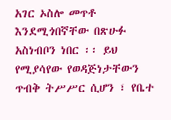አገር ኦስሎ መጥቶ እንደሚጎበኛቸው በጽሁፉ አስነብቦን ነበር ፡፡ ይህ የሚያሳየው የወዳጅነታቸውን ጥብቅ ትሥሥር ሲሆን ፣ የቤተ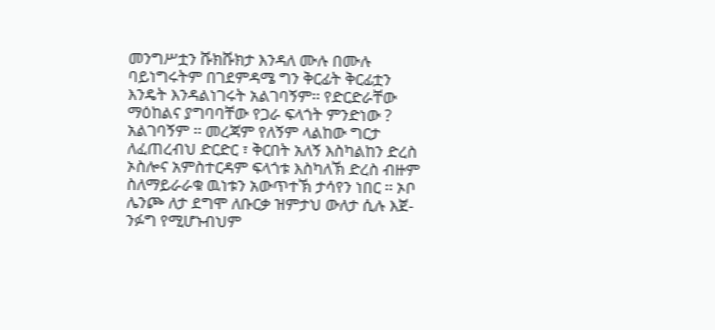መንግሥቷን ሹክሹክታ እንዳለ ሙሉ በሙሉ ባይነግሩትም በገደምዳሜ ግን ቅርፊት ቅርፊቷን እንዴት እንዳልነገሩት አልገባኝም፡፡ የድርድራቸው ማዕከልና ያግባባቸው የጋራ ፍላጎት ምንድነው ? አልገባኝም ፡፡ መረጃም የለኝም ላልከው ግርታ ለፈጠረብህ ድርድር ፣ ቅርበት አለኝ እስካልከን ድረስ ኦስሎና አምስተርዳም ፍላጎቱ እስካለኽ ድረስ ብዙም ስለማይራራቁ ዉነቱን አውጥተኽ ታሳየን ነበር ፡፡ ኦቦ ሌንጮ ለታ ደግሞ ለቡርቃ ዝምታህ ውለታ ሲሉ እጀ- ንፉግ የሚሆኑብህም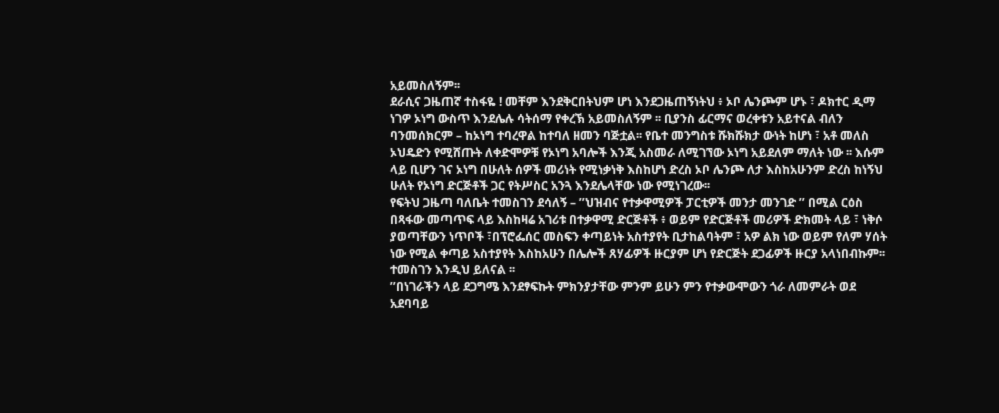አይመስለኝም፡፡
ደራሲና ጋዜጠኛ ተስፋዬ ! መቸም እንደቅርበትህም ሆነ እንደጋዜጠኝነትህ ፥ ኦቦ ሌንጮም ሆኑ ፣ ዶክተር ዲማ ነገዎ ኦነግ ውስጥ እንደሌሉ ሳትሰማ የቀረኽ አይመስለኝም ፡፡ ቢያንስ ፊርማና ወረቀቱን አይተናል ብለን ባንመሰክርም – ከኦነግ ተባረዋል ከተባለ ዘመን ባጅቷል፡፡ የቤተ መንግስቱ ሹክሹክታ ውነት ከሆነ ፣ አቶ መለስ ኦህዴድን የሚሸጡት ለቀድሞዎቹ የኦነግ አባሎች እንጂ አስመራ ለሚገኘው ኦነግ አይደለም ማለት ነው ፡፡ እሱም ላይ ቢሆን ገና ኦነግ በሁለት ሰዎች መሪነት የሚነቃነቅ እስከሆነ ድረስ ኦቦ ሌንጮ ለታ እስከአሁንም ድረስ ከነኝህ ሁለት የኦነግ ድርጅቶች ጋር የትሥስር አንጓ እንደሌላቸው ነው የሚነገረው፡፡
የፍትህ ጋዜጣ ባለቤት ተመስገን ደሳለኝ – ’’ህዝብና የተቃዋሚዎች ፓርቲዎች መንታ መንገድ ’’ በሚል ርዕስ በጻፋው መጣጥፍ ላይ እስከዛሬ አገሪቱ በተቃዋሚ ድርጅቶች ፥ ወይም የድርጅቶች መሪዎች ድክመት ላይ ፣ ነቅሶ ያወጣቸውን ነጥቦች ፣በፕሮፌሰር መስፍን ቀጣይነት አስተያየት ቢታከልባትም ፣ አዎ ልክ ነው ወይም የለም ሃሰት ነው የሚል ቀጣይ አስተያየት እስከአሁን በሌሎች ጸሃፊዎች ዙርያም ሆነ የድርጅት ደጋፊዎች ዙርያ አላነበብኩም፡፡ ተመስገን እንዲህ ይለናል ፡፡
’’በነገራችን ላይ ደጋግሜ እንደፃፍኩት ምክንያታቸው ምንም ይሁን ምን የተቃውሞውን ጎራ ለመምራት ወደ አደባባይ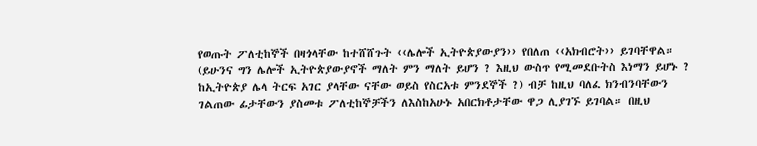የወጡት ፖለቲከኞች በዛጎላቸው ከተሸሸጉት ‹‹ሌሎች ኢትዮጵያውያን›› የበለጠ ‹‹አክብሮት›› ይገባቸዋል። (ይሁንና ግን ሌሎች ኢትዮጵያውያኖች ማለት ምን ማለት ይሆን ? እዚህ ውስጥ የሚመደቡትስ እነማን ይሆኑ ? ከኢትዮጵያ ሌላ ትርፍ አገር ያላቸው ናቸው ወይስ የስርአቱ ምንደኞች ?) ብቻ ከዚህ ባለፈ ክንብንባቸውን ገልጠው ፊታቸውን ያስመቱ ፖለቲከኞቻችን ለእስከአሁኑ አበርክቶታቸው ዋጋ ሊያገኙ ይገባል። በዚህ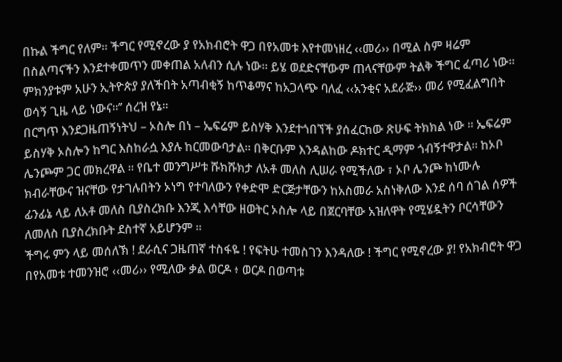በኩል ችግር የለም፡፡ ችግር የሚኖረው ያ የአክብሮት ዋጋ በየአመቱ እየተመነዘረ ‹‹መሪ›› በሚል ስም ዛሬም በስልጣናችን እንደተቀመጥን መቀጠል አለብን ሲሉ ነው። ይሄ ወደድናቸውም ጠላናቸውም ትልቅ ችግር ፈጣሪ ነው፡፡ ምክንያቱም አሁን ኢትዮጵያ ያለችበት አጣብቂኝ ከጥቆማና ከአጋላጭ ባለፈ ‹‹አንቂና አደራጅ›› መሪ የሚፈልግበት ወሳኝ ጊዜ ላይ ነውና።’’ ሰረዝ የኔ፡፡
በርግጥ እንደጋዜጠኝነትህ – ኦስሎ በነ – ኤፍሬም ይስሃቅ እንደተጎበኘች ያሰፈርከው ጽሁፍ ትክክል ነው ፡፡ ኤፍሬም ይስሃቅ ኦስሎን ከግር እስከራሷ እያሉ ከርመውባታል፡፡ በቅርቡም እንዳልከው ዶክተር ዲማም ጎብኝተዋታል፡፡ ከኦቦ ሌንጮም ጋር መክረዋል ፡፡ የቤተ መንግሥቱ ሹክሹክታ ለአቶ መለስ ሊሠራ የሚችለው ፣ ኦቦ ሌንጮ ከነሙሉ ክብራቸውና ዝናቸው የታገሉበትን ኦነግ የተባለውን የቀድሞ ድርጅታቸውን ከአስመራ አስነቅለው እንደ ሰባ ሰገል ሰዎች ፊንፊኔ ላይ ለአቶ መለስ ቢያስረክቡ እንጂ እሳቸው ዘወትር ኦስሎ ላይ በጀርባቸው አዝለዋት የሚሄዷትን ቦርሳቸውን ለመለስ ቢያስረክቡት ደስተኛ አይሆንም ፡፡
ችግሩ ምን ላይ መሰለኽ ! ደራሲና ጋዜጠኛ ተስፋዬ ! የፍትሁ ተመስገን እንዳለው ! ችግር የሚኖረው ያ! የአክብሮት ዋጋ በየአመቱ ተመንዝሮ ‹‹መሪ›› የሚለው ቃል ወርዶ ፥ ወርዶ በወጣቱ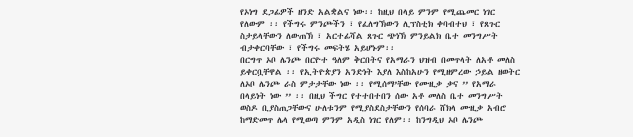የኦነግ ደጋፊዎች ዘንድ አልቋልና ነው፡፡ ከዚህ በላይ ምንም የሚጨመር ነገር የለውም ፡፡ የችግሩ ምንጮችን ፣ የፈለግኽውን ሊፕስቲክ ቀባብተህ ፣ የጸጉር ስታይላቸውን ለውጠኽ ፣ አርተፊሻል ጸጉር ጭነኽ ምንይልክ ቤተ መንግሥት ብታቀርባቸው ፣ የችግሩ መፍትሄ አይሆኑም፡፡
በርግጥ ኦቦ ሌንጮ በርዮተ ዓለም ቅርበትና የአማራን ህዝብ በመጥላት ለአቶ መለስ ይቀርቧቸዋል ፡፡ የኢትዮጵያን አንድነት እያለ እስከአሁን የሚዘምረው ኃይል ዘወትር ለኦቦ ሌንጮ ራስ ምታታቸው ነው ፡፡ የሚሰማ’ቸው የሙዚቃ ቃና ’’ የአማራ በላይነት ነው ’’ ፡፡ በዚህ ችግር የተተበተበን ሰው አቶ መለስ ቤተ መንግሥት ወስዶ ቢያስጠጋቸውና ሁለቱንም የሚያስደስታቸውን የሰባራ ሸክላ ሙዚቃ አብሮ ከማድመጥ ሌላ የሚወጣ ምንም አዲስ ነገር የለም፡፡ ከንግዲህ ኦቦ ሌንጮ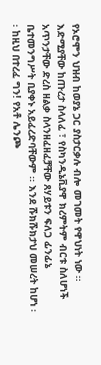የኦሮሞን ህዝብ ከወያኔ ጋር ያስታርቃሉ ብሎ መገመት የዋህነት ነው ፡፡
እድሚያቸው ከጡረታ ስላለፈ ፣ የስካንዲኔቪያዋ ክረምትም ብርቱ ስለሆነች አጥንታቸው ድረስ ዘልቃ ስላንዘፈዘፈቻቸው ጸሃይቱን ፍለጋ ፊንፊኔ ቤተመንግሥት ቢያቀኑ አይፈረድባቸውም ፡፡ እንደ ሹክሹክታህ መሠረት ከሆነ ፡፡ ከዚህ በተረፈ ግን! የአቶ ሌንጮ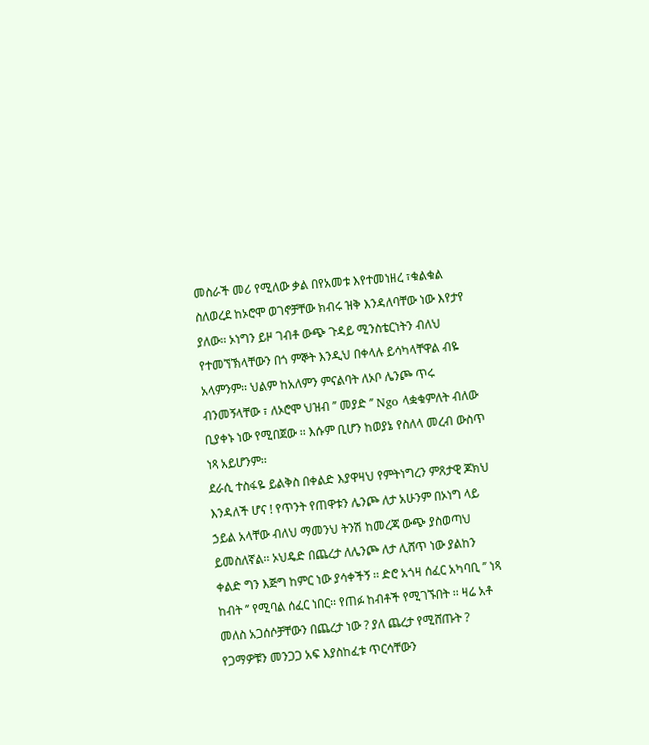መስራች መሪ የሚለው ቃል በየአመቱ እየተመነዘረ ፣ቁልቁል ስለወረደ ከኦሮሞ ወገኖቻቸው ክብሩ ዝቅ እንዳለባቸው ነው እየታየ ያለው፡፡ ኦነግን ይዞ ገብቶ ውጭ ጉዳይ ሚንስቴርነትን ብለህ የተመኘኽላቸውን በጎ ምኞት እንዲህ በቀላሉ ይሳካላቸዋል ብዬ አላምንም፡፡ ህልም ከአለምን ምናልባት ለኦቦ ሌንጮ ጥሩ ብንመኝላቸው ፣ ለኦሮሞ ህዝብ ’’ መያድ ’’ Ngo ላቋቁምለት ብለው ቢያቀኑ ነው የሚበጀው ፡፡ እሱም ቢሆን ከወያኔ የስለላ መረብ ውስጥ ነጻ አይሆንም፡፡
ደራሲ ተስፋዬ ይልቅስ በቀልድ እያዋዛህ የምትነግረን ምጸታዊ ጆክህ እንዳለች ሆና ! የጥንት የጠዋቱን ሌንጮ ለታ አሁንም በኦነግ ላይ ኃይል አላቸው ብለህ ማመንህ ትንሽ ከመረጃ ውጭ ያስወጣህ ይመስለኛል፡፡ ኦህዴድ በጨረታ ለሌንጮ ለታ ሊሸጥ ነው ያልከን ቀልድ ግን እጅግ ከምር ነው ያሳቀችኝ ፡፡ ድሮ አጎዛ ሰፈር አካባቢ ’’ ነጻ ከብት ’’ የሚባል ሰፈር ነበር፡፡ የጠፉ ከብቶች የሚገኙበት ፡፡ ዛሬ አቶ መለስ አጋሰሶቻቸውን በጨረታ ነው ? ያለ ጨረታ የሚሸጡት ? የጋማዎቹን መንጋጋ አፍ እያስከፈቱ ጥርሳቸውን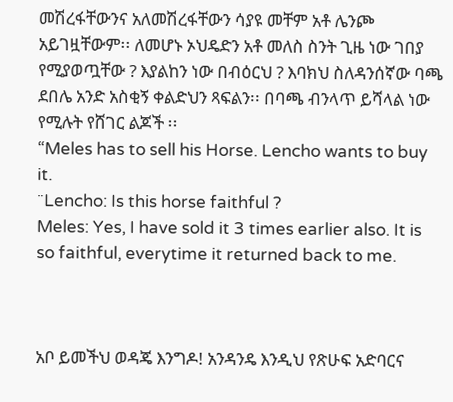መሽረፋቸውንና አለመሽረፋቸውን ሳያዩ መቸም አቶ ሌንጮ አይገዟቸውም፡፡ ለመሆኑ ኦህዴድን አቶ መለስ ስንት ጊዜ ነው ገበያ የሚያወጧቸው ? እያልከን ነው በብዕርህ ? እባክህ ስለዳንሰኛው ባጫ ደበሌ አንድ አስቂኝ ቀልድህን ጻፍልን፡፡ በባጫ ብንላጥ ይሻላል ነው የሚሉት የሸገር ልጆች ፡፡
“Meles has to sell his Horse. Lencho wants to buy it.
¨Lencho: Is this horse faithful ?
Meles: Yes, I have sold it 3 times earlier also. It is so faithful, everytime it returned back to me.



አቦ ይመችህ ወዳጄ እንግዶ! አንዳንዴ እንዲህ የጽሁፍ አድባርና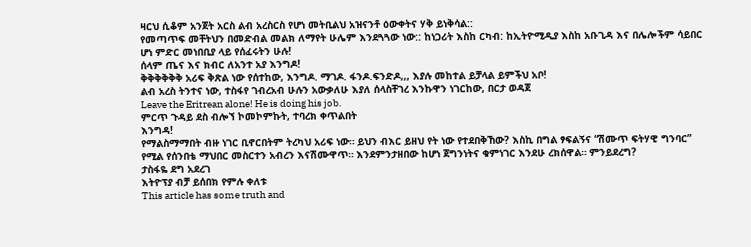ዛርህ ሲቆም አንጀት አርስ ልብ አረስርስ የሆነ መትቢልህ አዝናንቶ ዕውቀትና ሃቅ ይነቅሳል::
የመጣጥፍ መቸትህን በመድብል መልክ ለማየት ሁሌም እንደጓጓው ነው:: ከነጋሪት እስከ ርካብ: ከኢትዮሚዲያ እስከ አቡጊዳ እና በሌሎችም ሳይበር ሆነ ምድር መነበቢያ ላይ የሰፈሩትን ሁሉ!
ሰላም ጤና እና ክብር ለአንተ አያ እንግዶ!
ቅቅቅቅቅቅ አሪፍ ቅጽል ነው የሰተከው, እንግዶ. ማገዶ. ፋንዶ.ፍንድዶ,,, እያሉ መከተል ይቻላል ይምችህ አቦ!
ልብ አረስ ትንተና ነው, ተስፋየ ገብረአብ ሁሉን አውቃለሁ እያለ ሰላስቸገረ እንኩዋን ነገርከው, በርታ ወዳጀ
Leave the Eritrean alone! He is doing his job.
ምርጥ ጉዳይ ደስ ብሎኘ ኮመኮምኩት, ተባረክ ቀጥልበት
እንግዳ!
የማልስማማበት ብዙ ነገር ቢኖርበትም ትረካህ አሪፍ ነው። ይህን ብእር ይዘህ የት ነው የተደበቅኸው? እስኪ በግል ፃፍልኝና “ሽሙጥ ፍትሃዊ ግንባር” የሚል የሰንበቴ ማህበር መስርተን አብረን እናሽሙዋጥ። እንደምንታዘበው ከሆነ ጀግንነትና ቁምነገር እንደሁ ረክሰዋል። ምንይደረግ?
ታስፋዬ ደግ አደረገ
እትዮፕያ ብቻ ይሰበክ የምሉ ቀለቱ
This article has some truth and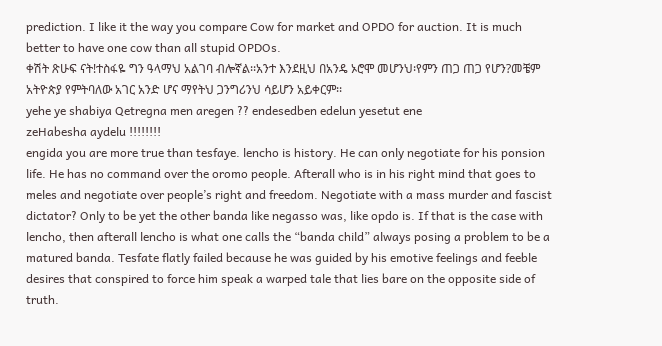prediction. I like it the way you compare Cow for market and OPDO for auction. It is much better to have one cow than all stupid OPDOs.
ቀሽት ጽሁፍ ናት!ተስፋዬ ግን ዓላማህ አልገባ ብሎኛል፡፡አንተ እንደዚህ በአንዴ ኦሮሞ መሆንህ፡የምን ጠጋ ጠጋ የሆን?መቼም አትዮጵያ የምትባለው አገር አንድ ሆና ማየትህ ጋንግሪንህ ሳይሆን አይቀርም፡፡
yehe ye shabiya Qetregna men aregen ?? endesedben edelun yesetut ene
zeHabesha aydelu !!!!!!!!
engida you are more true than tesfaye. lencho is history. He can only negotiate for his ponsion life. He has no command over the oromo people. Afterall who is in his right mind that goes to meles and negotiate over people’s right and freedom. Negotiate with a mass murder and fascist dictator? Only to be yet the other banda like negasso was, like opdo is. If that is the case with lencho, then afterall lencho is what one calls the “banda child” always posing a problem to be a matured banda. Tesfate flatly failed because he was guided by his emotive feelings and feeble desires that conspired to force him speak a warped tale that lies bare on the opposite side of truth.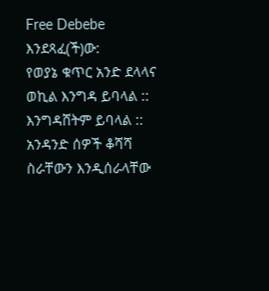Free Debebe እንደጻፈ(ች)ው:
የወያኔ ቁጥር አንድ ደላላና ወኪል እንግዳ ይባላል :: እንግዳሸትም ይባላል :: አንዳንድ ሰዎች ቆሻሻ ስራቸውን እንዲሰራላቸው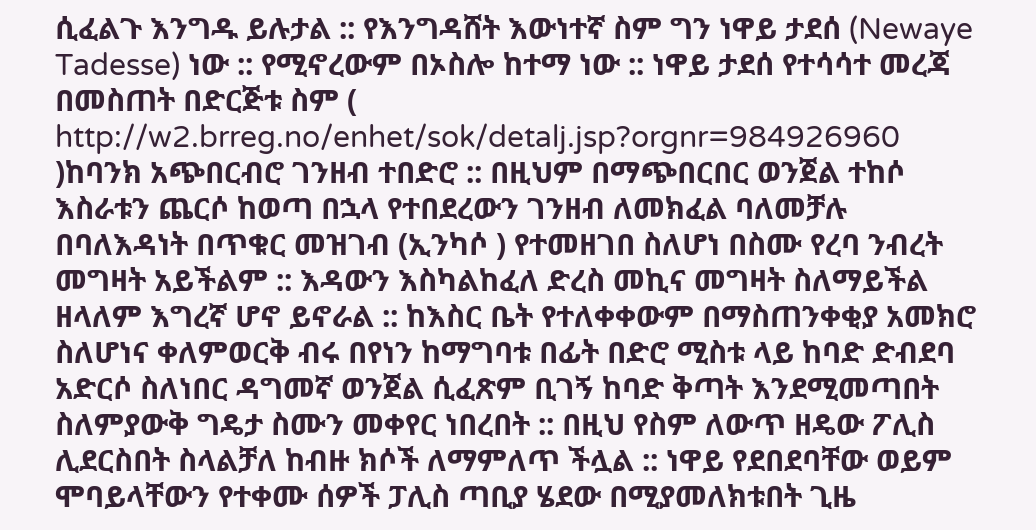ሲፈልጉ እንግዱ ይሉታል :: የእንግዳሸት እውነተኛ ስም ግን ነዋይ ታደሰ (Newaye Tadesse) ነው :: የሚኖረውም በኦስሎ ከተማ ነው :: ነዋይ ታደሰ የተሳሳተ መረጃ በመስጠት በድርጅቱ ስም ( http://w2.brreg.no/enhet/sok/detalj.jsp?orgnr=984926960 )ከባንክ አጭበርብሮ ገንዘብ ተበድሮ :: በዚህም በማጭበርበር ወንጀል ተከሶ እስራቱን ጨርሶ ከወጣ በኋላ የተበደረውን ገንዘብ ለመክፈል ባለመቻሉ በባለእዳነት በጥቁር መዝገብ (ኢንካሶ ) የተመዘገበ ስለሆነ በስሙ የረባ ንብረት መግዛት አይችልም :: እዳውን እስካልከፈለ ድረስ መኪና መግዛት ስለማይችል ዘላለም እግረኛ ሆኖ ይኖራል :: ከእስር ቤት የተለቀቀውም በማስጠንቀቂያ አመክሮ ስለሆነና ቀለምወርቅ ብሩ በየነን ከማግባቱ በፊት በድሮ ሚስቱ ላይ ከባድ ድብደባ አድርሶ ስለነበር ዳግመኛ ወንጀል ሲፈጽም ቢገኝ ከባድ ቅጣት እንደሚመጣበት ስለምያውቅ ግዴታ ስሙን መቀየር ነበረበት :: በዚህ የስም ለውጥ ዘዴው ፖሊስ ሊደርስበት ስላልቻለ ከብዙ ክሶች ለማምለጥ ችሏል :: ነዋይ የደበደባቸው ወይም ሞባይላቸውን የተቀሙ ሰዎች ፓሊስ ጣቢያ ሄደው በሚያመለክቱበት ጊዜ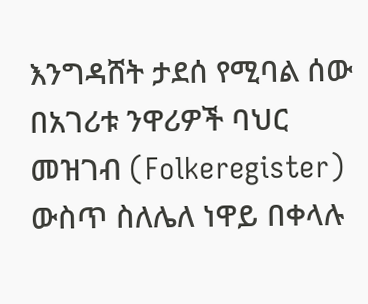እንግዳሸት ታደሰ የሚባል ሰው በአገሪቱ ንዋሪዎች ባህር መዝገብ (Folkeregister) ውስጥ ስለሌለ ነዋይ በቀላሉ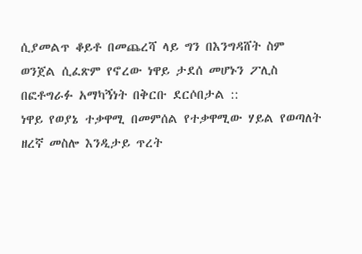ሲያመልጥ ቆይቶ በመጨረሻ ላይ ግን በእንግዳሸት ስም ወንጀል ሲፈጽም የኖረው ነዋይ ታደሰ መሆኑን ፖሊስ በፎቶግራፉ አማካኝነት በቅርቡ ደርሶበታል ::
ነዋይ የወያኔ ተቃዋሚ በመምሰል የተቃዋሚው ሃይል የወጣለት ዘረኛ መስሎ እንዲታይ ጥረት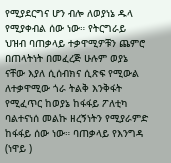የሚያደርግና ሆን ብሎ ለወያነኔ ዱላ የሚያቀብል ሰው ነው። የትርግራይ ህዝብ ባጠቃላይ ተቃዋሚዎቹን ጨምሮ በጠላትነት በመፈረጅ ሁሉም ወያኔ ናቸው እያለ ሲሰብክና ሲጽፍ የሚውል ለተቃዋሚው ጎራ ትልቅ እንቅፋት የሚፈጥር ከወያኔ ከፋፋይ ፖለቲካ ባልተናነሰ መልኩ ዘረኝነትን የሚያራምድ ከፋፋይ ሰው ነው። ባጠቃላይ የእንግዳ (ነዋይ )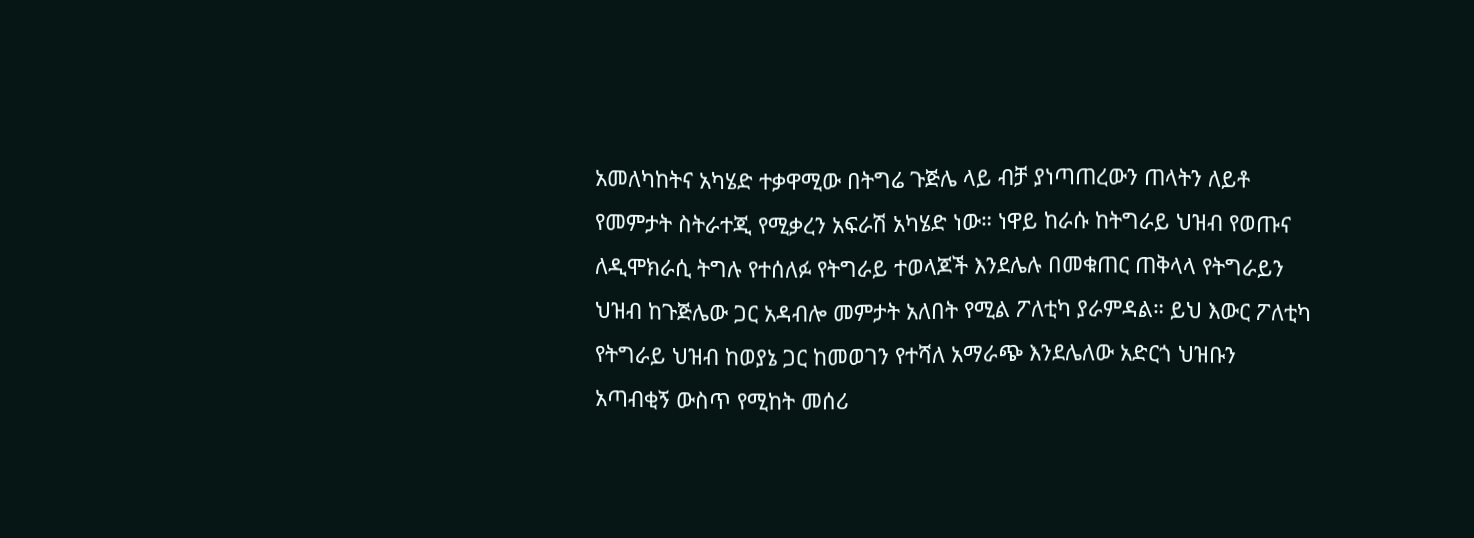አመለካከትና አካሄድ ተቃዋሚው በትግሬ ጉጅሌ ላይ ብቻ ያነጣጠረውን ጠላትን ለይቶ የመምታት ስትራተጂ የሚቃረን አፍራሽ አካሄድ ነው። ነዋይ ከራሱ ከትግራይ ህዝብ የወጡና ለዲሞክራሲ ትግሉ የተሰለፉ የትግራይ ተወላጆች እንደሌሉ በመቁጠር ጠቅላላ የትግራይን ህዝብ ከጉጅሌው ጋር አዳብሎ መምታት አለበት የሚል ፖለቲካ ያራምዳል። ይህ እውር ፖለቲካ የትግራይ ህዝብ ከወያኔ ጋር ከመወገን የተሻለ አማራጭ እንደሌለው አድርጎ ህዝቡን አጣብቂኝ ውስጥ የሚከት መሰሪ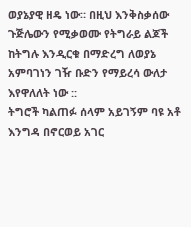ወያኔያዊ ዘዴ ነው። በዚህ እንቅስቃሰው ጉጅሌውን የሚቃወሙ የትግራይ ልጆች ከትግሉ እንዲርቁ በማድረግ ለወያኔ አምባገነን ገዥ ቡድን የማይረሳ ውለታ እየዋለለት ነው ::
ትግሮች ካልጠፉ ሰላም አይገኝም ባዩ አቶ እንግዳ በኖርወይ አገር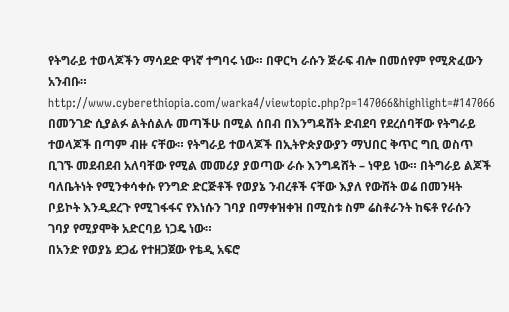የትግራይ ተወላጆችን ማሳደድ ዋነኛ ተግባሩ ነው። በዋርካ ራሱን ጅራፍ ብሎ በመሰየም የሚጽፈውን አንብቡ።
http://www.cyberethiopia.com/warka4/viewtopic.php?p=147066&highlight=#147066
በመንገድ ሲያልፉ ልትሰልሉ መጣችሁ በሚል ሰበብ በእንግዳሸት ድብደባ የደረሰባቸው የትግራይ ተወላጆች በጣም ብዙ ናቸው። የትግራይ ተወላጆች በኢትዮጵያውያን ማህበር ቅጥር ግቢ ወስጥ ቢገኙ መደብደብ አለባቸው የሚል መመሪያ ያወጣው ራሱ እንግዳሸት – ነዋይ ነው። በትግራይ ልጆች ባለቤትነት የሚንቀሳቀሱ የንግድ ድርጅቶች የወያኔ ንብረቶች ናቸው እያለ የውሸት ወሬ በመንዛት ቦይኮት እንዲደረጉ የሚገፋፋና የእነሱን ገባያ በማቀዝቀዝ በሚስቱ ስም ሬስቶራንት ከፍቶ የራሱን ገባያ የሚያሞቅ አድርባይ ነጋዴ ነው።
በአንድ የወያኔ ደጋፊ የተዘጋጀው የቴዲ አፍሮ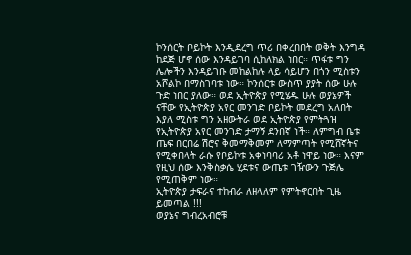ኮንሰርት ቦይኮት እንዲደረግ ጥሪ በቀረበበት ወቅት እንግዳ ከደጅ ሆኖ ሰው እንዳይገባ ሲከለክል ነበር። ጥፋቱ ግን ሌሎችን እንዳይገቡ መከልከሉ ላይ ሳይሆን በጎን ሚስቱን አሾልኮ በማስገባቱ ነው። ኮንሰርቱ ውስጥ ያያት ሰው ሁሉ ጉድ ነበር ያለው። ወደ ኢትዮጵያ የሚሄዱ ሁሉ ወያኔዎች ናቸው የኢትዮጵያ አየር መንገድ ቦይኮት መደረግ አለበት እያለ ሚስቱ ግን አዘውትራ ወደ ኢትዮጵያ የምትጓዝ የኢትዮጵያ አየር መንገድ ታማኝ ደንበኛ ነች። ለምግብ ቤቱ ጤፍ በርበሬ ሽሮና ቅመማቅመም ለማምጣት የሚሸኛትና የሚቀበላት ራሱ የቦይኮቱ አቀነባባሪ አቶ ነዋይ ነው። እናም የዚህ ሰው እንቅስቃሴ ሂደቱና ውጤቱ ገዥውን ጉጅሌ የሚጠቅም ነው።
ኢትዮጵያ ታፍራና ተከብራ ለዘላለም የምትኖርበት ጊዜ ይመጣል !!!
ወያኔና ግብረአብሮቹ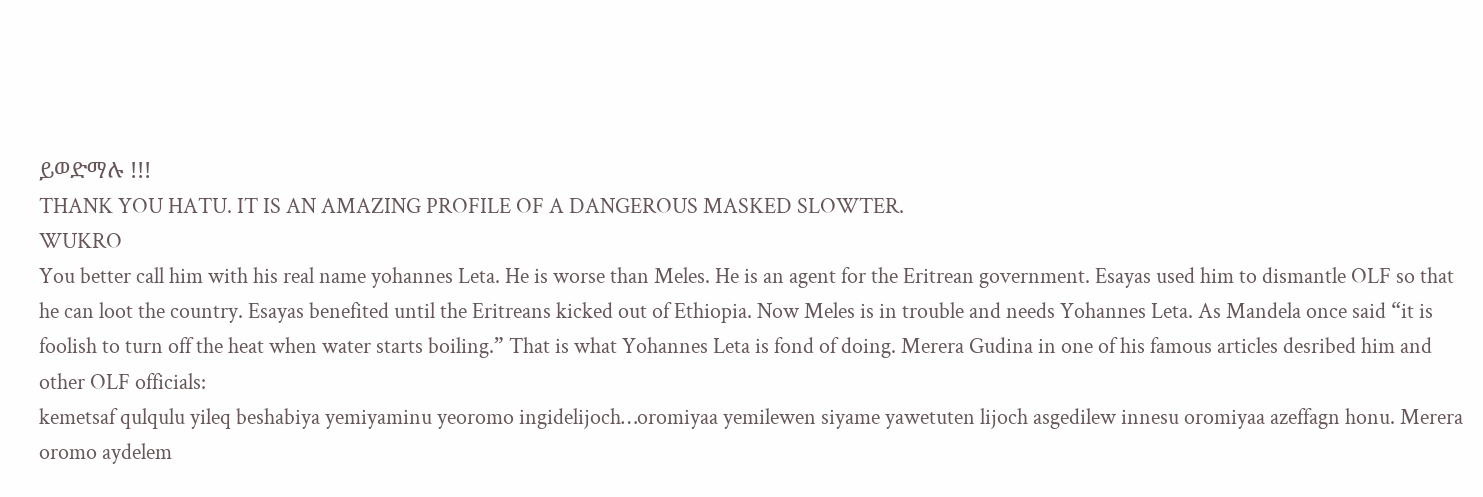ይወድማሉ !!!
THANK YOU HATU. IT IS AN AMAZING PROFILE OF A DANGEROUS MASKED SLOWTER.
WUKRO
You better call him with his real name yohannes Leta. He is worse than Meles. He is an agent for the Eritrean government. Esayas used him to dismantle OLF so that he can loot the country. Esayas benefited until the Eritreans kicked out of Ethiopia. Now Meles is in trouble and needs Yohannes Leta. As Mandela once said “it is foolish to turn off the heat when water starts boiling.” That is what Yohannes Leta is fond of doing. Merera Gudina in one of his famous articles desribed him and other OLF officials:
kemetsaf qulqulu yileq beshabiya yemiyaminu yeoromo ingidelijoch…oromiyaa yemilewen siyame yawetuten lijoch asgedilew innesu oromiyaa azeffagn honu. Merera oromo aydelem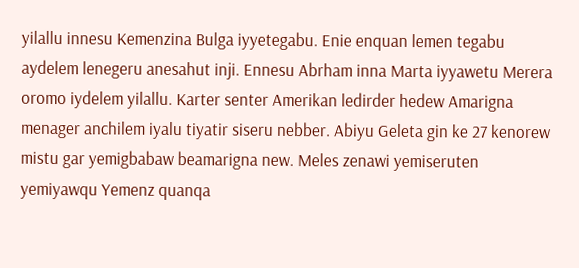yilallu innesu Kemenzina Bulga iyyetegabu. Enie enquan lemen tegabu aydelem lenegeru anesahut inji. Ennesu Abrham inna Marta iyyawetu Merera oromo iydelem yilallu. Karter senter Amerikan ledirder hedew Amarigna menager anchilem iyalu tiyatir siseru nebber. Abiyu Geleta gin ke 27 kenorew mistu gar yemigbabaw beamarigna new. Meles zenawi yemiseruten yemiyawqu Yemenz quanqa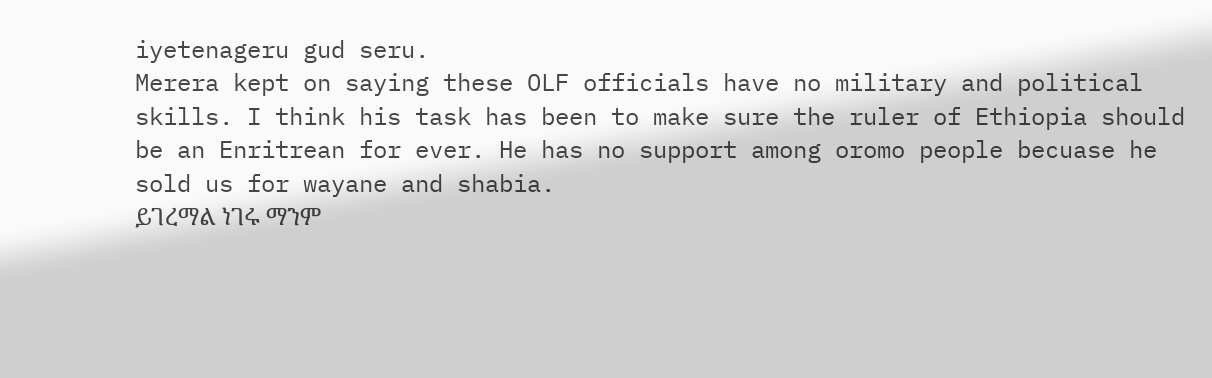iyetenageru gud seru.
Merera kept on saying these OLF officials have no military and political skills. I think his task has been to make sure the ruler of Ethiopia should be an Enritrean for ever. He has no support among oromo people becuase he sold us for wayane and shabia.
ይገረማል ነገሩ ማንም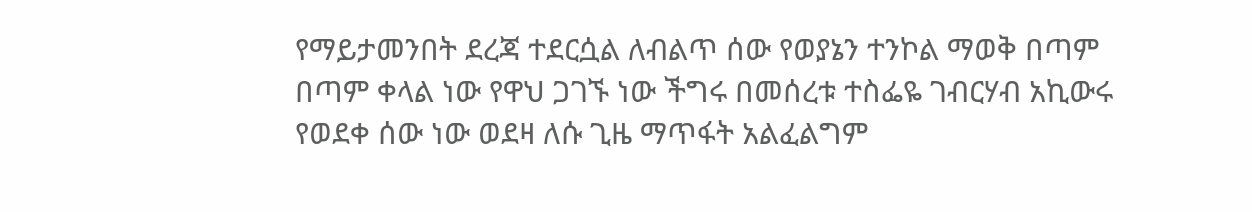የማይታመንበት ደረጃ ተደርሷል ለብልጥ ሰው የወያኔን ተንኮል ማወቅ በጣም በጣም ቀላል ነው የዋህ ጋገኙ ነው ችግሩ በመሰረቱ ተስፌዬ ገብርሃብ አኪውሩ የወደቀ ሰው ነው ወደዛ ለሱ ጊዜ ማጥፋት አልፈልግም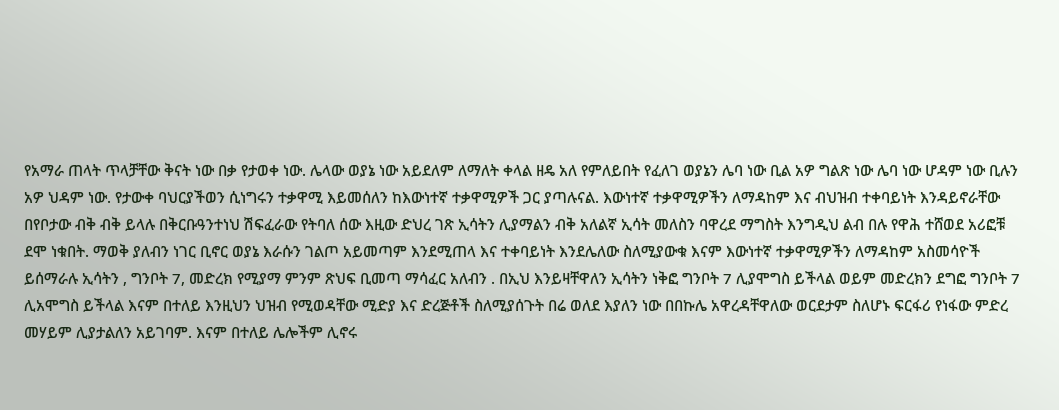የአማራ ጠላት ጥላቻቸው ቅናት ነው በቃ የታወቀ ነው. ሌላው ወያኔ ነው አይደለም ለማለት ቀላል ዘዴ አለ የምለይበት የፈለገ ወያኔን ሌባ ነው ቢል አዎ ግልጽ ነው ሌባ ነው ሆዳም ነው ቢሉን አዎ ህዳም ነው. የታውቀ ባህርያችወን ሲነግሩን ተቃዋሚ እይመሰለን ከእውነተኛ ተቃዋሚዎች ጋር ያጣሉናል. እውነተኛ ተቃዋሚዎችን ለማዳከም እና ብህዝብ ተቀባይነት እንዳይኖራቸው በየቦታው ብቅ ብቅ ይላሉ በቅርቡዓንተነህ ሽፍፈራው የትባለ ሰው እዚው ድህረ ገጽ ኢሳትን ሊያማልን ብቅ አለልኛ ኢሳት መለስን ባዋረደ ማግስት እንግዲህ ልብ በሉ የዋሕ ተሸወደ አሪፎቹ ደሞ ነቁበት. ማወቅ ያለብን ነገር ቢኖር ወያኔ እራሱን ገልጦ አይመጣም እንደሚጠላ እና ተቀባይነት እንደሌለው ስለሚያውቁ እናም እውነተኛ ተቃዋሚዎችን ለማዳከም አስመሳዮች ይሰማራሉ ኢሳትን , ግንቦት 7, መድረክ የሚያማ ምንም ጽህፍ ቢመጣ ማሳፈር አለብን . በኢህ እንይዛቸዋለን ኢሳትን ነቅፎ ግንቦት 7 ሊያሞግስ ይችላል ወይም መድረክን ደግፎ ግንቦት 7 ሊአሞግስ ይችላል እናም በተለይ እንዚህን ህዝብ የሚወዳቸው ሚድያ እና ድረጅቶች ስለሚያሰጉት በሬ ወለደ እያለን ነው በበኩሌ አዋረዳቸዋለው ወርደታም ስለሆኑ ፍርፋሪ የነፋው ምድረ መሃይም ሊያታልለን አይገባም. እናም በተለይ ሌሎችም ሊኖሩ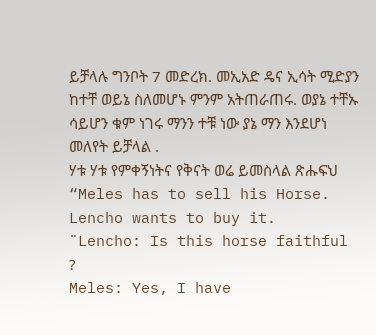ይቻላሉ ግንቦት 7 መድረክ. መኢአድ ዴና ኢሳት ሚድያን ከተቸ ወይኔ ስለመሆኑ ምንም አትጠራጠሩ. ወያኔ ተቸኡ ሳይሆን ቁም ነገሩ ማንን ተቹ ነው ያኔ ማን እንደሆነ መለየት ይቻላል .
ሃቱ ሃቱ የምቀኝነትና የቅናት ወሬ ይመስላል ጽሑፍህ
“Meles has to sell his Horse. Lencho wants to buy it.
¨Lencho: Is this horse faithful ?
Meles: Yes, I have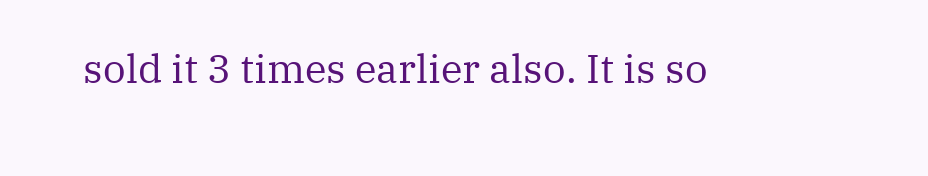sold it 3 times earlier also. It is so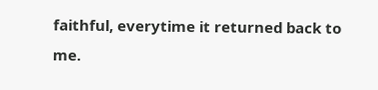faithful, everytime it returned back to me.